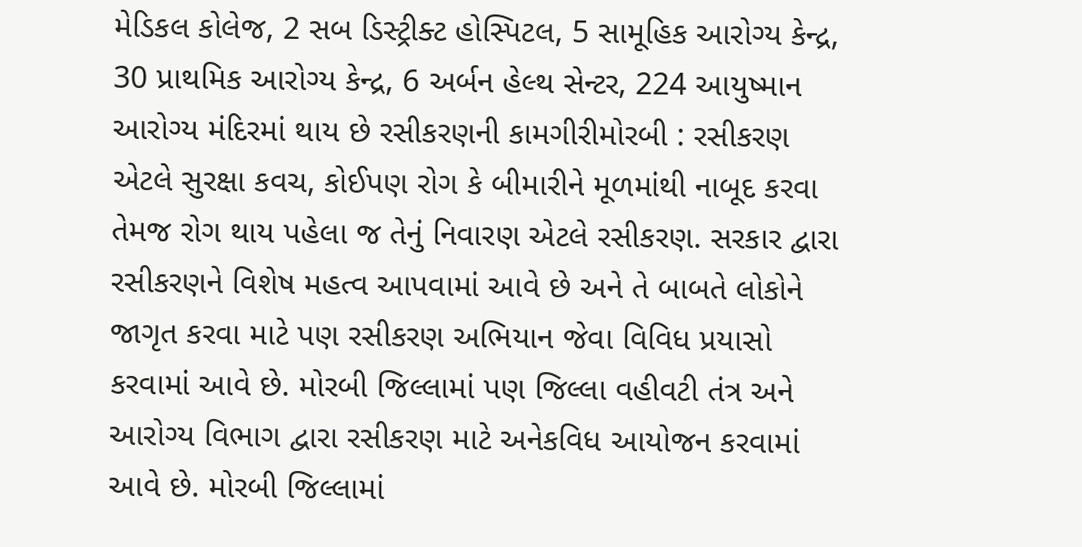મેડિકલ કોલેજ, 2 સબ ડિસ્ટ્રીક્ટ હોસ્પિટલ, 5 સામૂહિક આરોગ્ય કેન્દ્ર, 30 પ્રાથમિક આરોગ્ય કેન્દ્ર, 6 અર્બન હેલ્થ સેન્ટર, 224 આયુષ્માન આરોગ્ય મંદિરમાં થાય છે રસીકરણની કામગીરીમોરબી : રસીકરણ એટલે સુરક્ષા કવચ, કોઈપણ રોગ કે બીમારીને મૂળમાંથી નાબૂદ કરવા તેમજ રોગ થાય પહેલા જ તેનું નિવારણ એટલે રસીકરણ. સરકાર દ્વારા રસીકરણને વિશેષ મહત્વ આપવામાં આવે છે અને તે બાબતે લોકોને જાગૃત કરવા માટે પણ રસીકરણ અભિયાન જેવા વિવિધ પ્રયાસો કરવામાં આવે છે. મોરબી જિલ્લામાં પણ જિલ્લા વહીવટી તંત્ર અને આરોગ્ય વિભાગ દ્વારા રસીકરણ માટે અનેકવિધ આયોજન કરવામાં આવે છે. મોરબી જિલ્લામાં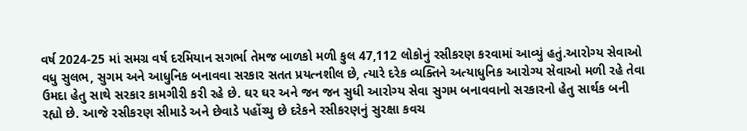વર્ષ 2024-25 માં સમગ્ર વર્ષ દરમિયાન સગર્ભા તેમજ બાળકો મળી કુલ 47,112 લોકોનું રસીકરણ કરવામાં આવ્યું હતું.આરોગ્ય સેવાઓ વધુ સુલભ, સુગમ અને આધુનિક બનાવવા સરકાર સતત પ્રયત્નશીલ છે, ત્યારે દરેક વ્યક્તિને અત્યાધુનિક આરોગ્ય સેવાઓ મળી રહે તેવા ઉમદા હેતુ સાથે સરકાર કામગીરી કરી રહે છે. ઘર ઘર અને જન જન સુધી આરોગ્ય સેવા સુગમ બનાવવાનો સરકારનો હેતુ સાર્થક બની રહ્યો છે. આજે રસીકરણ સીમાડે અને છેવાડે પહોંચ્યુ છે દરેકને રસીકરણનું સુરક્ષા કવચ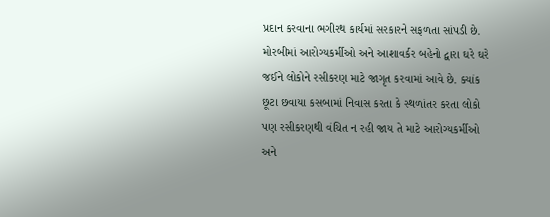પ્રદાન કરવાના ભગીરથ કાર્યમાં સરકારને સફળતા સાંપડી છે. મોરબીમાં આરોગ્યકર્મીઓ અને આશાવર્કર બહેનો દ્વારા ઘરે ઘરે જઈને લોકોને રસીકરણ માટે જાગૃત કરવામાં આવે છે. ક્યાંક છૂટા છવાયા કસબામાં નિવાસ કરતા કે સ્થળાંતર કરતા લોકો પણ રસીકરણથી વંચિત ન રહી જાય તે માટે આરોગ્યકર્મીઓ અને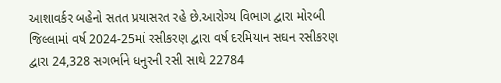આશાવર્કર બહેનો સતત પ્રયાસરત રહે છે.આરોગ્ય વિભાગ દ્વારા મોરબી જિલ્લામાં વર્ષ 2024-25માં રસીકરણ દ્વારા વર્ષ દરમિયાન સઘન રસીકરણ દ્વારા 24,328 સગર્ભાને ધનુરની રસી સાથે 22784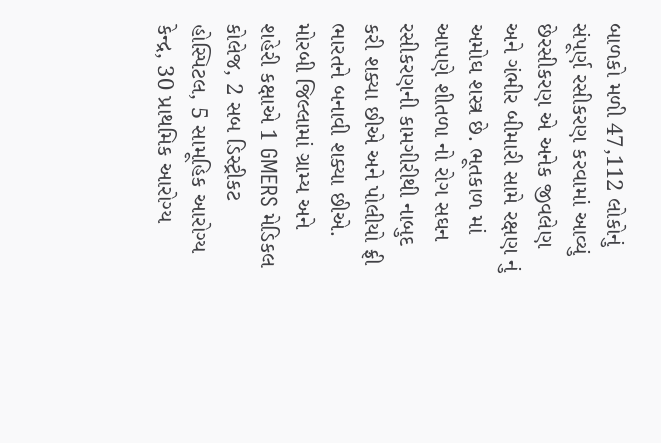બાળકો મળી 47,112 લોકોનું સંપૂર્ણ રસીકરણ કરવામાં આવ્યું છેરસીકરણ એ અનેક જીવલેણ અને ગંભીર બીમારી સામે રક્ષણ નું અમોઘ શસ્ત્ર છે. ભૂતકાળ માં આપણે શીતળા નો રોગ સઘન રસીકરણની કામગીરીથી નાબુદ કરી શક્યા છીએ અને પોલીયો ફ્રી ભારતને બનાવી શક્યા છીએ. મોરબી જિલ્લામાં ગ્રામ્ય અને શહેરી કક્ષાએ 1 GMERS મેડિકલ કોલેજ, 2 સબ ડિસ્ટ્રીકટ હોસ્પિટલ, 5 સામૂહિક આરોગ્ય કેન્દ્ર, 30 પ્રાથમિક આરોગ્ય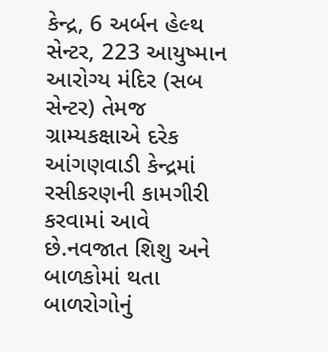કેન્દ્ર, 6 અર્બન હેલ્થ સેન્ટર, 223 આયુષ્માન આરોગ્ય મંદિર (સબ સેન્ટર) તેમજ ગ્રામ્યકક્ષાએ દરેક આંગણવાડી કેન્દ્રમાં રસીકરણની કામગીરી કરવામાં આવે છે.નવજાત શિશુ અને બાળકોમાં થતા બાળરોગોનું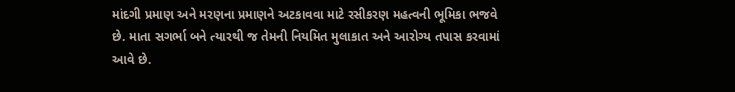માંદગી પ્રમાણ અને મરણના પ્રમાણને અટકાવવા માટે રસીકરણ મહત્વની ભૂમિકા ભજવે છે. માતા સગર્ભા બને ત્યારથી જ તેમની નિયમિત મુલાકાત અને આરોગ્ય તપાસ કરવામાં આવે છે.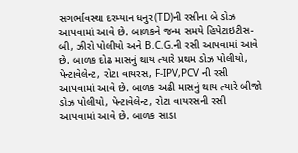સગર્ભાવસ્થા દરમ્યાન ધનુર(TD)ની રસીના બે ડોઝ આપવામાં આવે છે. બાળકને જન્મ સમયે હિપેટાઇટીસ-બી, ઝીરો પોલીયો અને B.C.G.ની રસી આપવામાં આવે છે. બાળક દોઢ માસનું થાય ત્યારે પ્રથમ ડોઝ પોલીયો, પેન્ટાવેલેન્ટ, રોટા વાયરસ, F-IPV,PCV ની રસી આપવામાં આવે છે. બાળક અઢી માસનું થાય ત્યારે બીજો ડોઝ પોલીયો, પેન્ટાવેલેન્ટ, રોટા વાયરસની રસી આપવામાં આવે છે. બાળક સાડા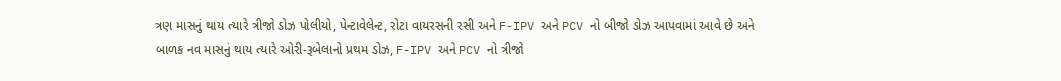ત્રણ માસનું થાય ત્યારે ત્રીજો ડોઝ પોલીયો, પેન્ટાવેલેન્ટ, રોટા વાયરસની રસી અને F-IPV અને PCV નો બીજો ડોઝ આપવામાં આવે છે અને બાળક નવ માસનું થાય ત્યારે ઓરી-રૂબેલાનો પ્રથમ ડોઝ, F-IPV અને PCV નો ત્રીજો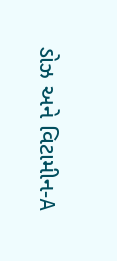ડોઝ અને વિટામીન-A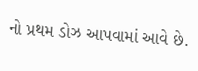નો પ્રથમ ડોઝ આપવામાં આવે છે.